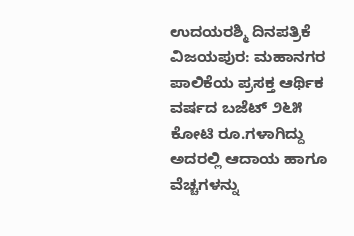ಉದಯರಶ್ಮಿ ದಿನಪತ್ರಿಕೆ
ವಿಜಯಪುರ: ಮಹಾನಗರ ಪಾಲಿಕೆಯ ಪ್ರಸಕ್ತ ಆರ್ಥಿಕ ವರ್ಷದ ಬಜೆಟ್ ೨೬೫ ಕೋಟಿ ರೂ.ಗಳಾಗಿದ್ದು ಅದರಲ್ಲಿ ಆದಾಯ ಹಾಗೂ ವೆಚ್ಚಗಳನ್ನು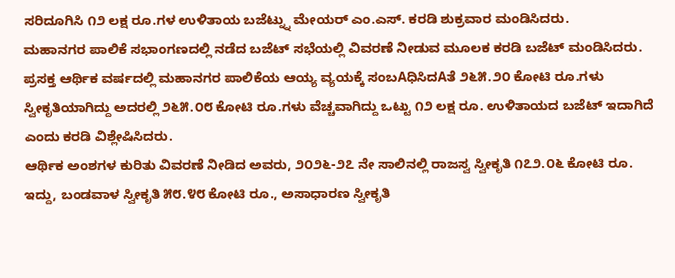ಸರಿದೂಗಿಸಿ ೧೨ ಲಕ್ಷ ರೂ.ಗಳ ಉಳಿತಾಯ ಬಜೆಟ್ನ್ನು ಮೇಯರ್ ಎಂ.ಎಸ್. ಕರಡಿ ಶುಕ್ರವಾರ ಮಂಡಿಸಿದರು.
ಮಹಾನಗರ ಪಾಲಿಕೆ ಸಭಾಂಗಣದಲ್ಲಿ ನಡೆದ ಬಜೆಟ್ ಸಭೆಯಲ್ಲಿ ವಿವರಣೆ ನೀಡುವ ಮೂಲಕ ಕರಡಿ ಬಜೆಟ್ ಮಂಡಿಸಿದರು.
ಪ್ರಸಕ್ತ ಆರ್ಥಿಕ ವರ್ಷದಲ್ಲಿ ಮಹಾನಗರ ಪಾಲಿಕೆಯ ಆಯ್ಯ ವ್ಯಯಕ್ಕೆ ಸಂಬAಧಿಸಿದAತೆ ೨೬೫.೨೦ ಕೋಟಿ ರೂ.ಗಳು ಸ್ವೀಕೃತಿಯಾಗಿದ್ದು ಅದರಲ್ಲಿ ೨೬೫.೦೮ ಕೋಟಿ ರೂ.ಗಳು ವೆಚ್ಚವಾಗಿದ್ದು ಒಟ್ಟು ೧೨ ಲಕ್ಷ ರೂ. ಉಳಿತಾಯದ ಬಜೆಟ್ ಇದಾಗಿದೆ ಎಂದು ಕರಡಿ ವಿಶ್ಲೇಷಿಸಿದರು.
ಆರ್ಥಿಕ ಅಂಶಗಳ ಕುರಿತು ವಿವರಣೆ ನೀಡಿದ ಅವರು, ೨೦೨೬-೨೭ ನೇ ಸಾಲಿನಲ್ಲಿ ರಾಜಸ್ವ ಸ್ವೀಕೃತಿ ೧೭೨.೦೬ ಕೋಟಿ ರೂ. ಇದ್ದು, ಬಂಡವಾಳ ಸ್ವೀಕೃತಿ ೫೮.೪೮ ಕೋಟಿ ರೂ., ಅಸಾಧಾರಣ ಸ್ವೀಕೃತಿ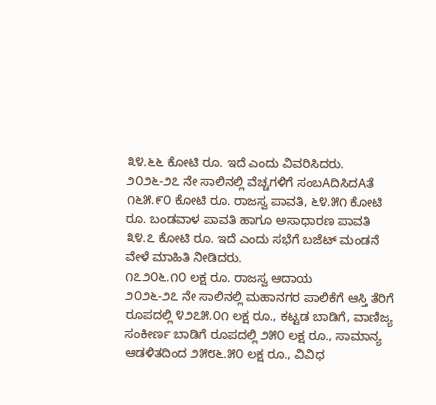೩೪.೬೬ ಕೋಟಿ ರೂ. ಇದೆ ಎಂದು ವಿವರಿಸಿದರು.
೨೦೨೬-೨೭ ನೇ ಸಾಲಿನಲ್ಲಿ ವೆಚ್ಚಗಳಿಗೆ ಸಂಬAದಿಸಿದAತೆ ೧೬೫.೯೦ ಕೋಟಿ ರೂ. ರಾಜಸ್ವ ಪಾವತಿ, ೬೪.೫೧ ಕೋಟಿ ರೂ. ಬಂಡವಾಳ ಪಾವತಿ ಹಾಗೂ ಅಸಾಧಾರಣ ಪಾವತಿ ೩೪.೭ ಕೋಟಿ ರೂ. ಇದೆ ಎಂದು ಸಭೆಗೆ ಬಜೆಟ್ ಮಂಡನೆ ವೇಳೆ ಮಾಹಿತಿ ನೀಡಿದರು.
೧೭೨೦೬.೧೦ ಲಕ್ಷ ರೂ. ರಾಜಸ್ವ ಆದಾಯ
೨೦೨೬-೨೭ ನೇ ಸಾಲಿನಲ್ಲಿ ಮಹಾನಗರ ಪಾಲಿಕೆಗೆ ಆಸ್ತಿ ತೆರಿಗೆ ರೂಪದಲ್ಲಿ ೪೨೭೫.೦೧ ಲಕ್ಷ ರೂ., ಕಟ್ಟಡ ಬಾಡಿಗೆ, ವಾಣಿಜ್ಯ ಸಂಕೀರ್ಣ ಬಾಡಿಗೆ ರೂಪದಲ್ಲಿ ೨೫೦ ಲಕ್ಷ ರೂ., ಸಾಮಾನ್ಯ ಆಡಳಿತದಿಂದ ೨೫೮೬.೫೦ ಲಕ್ಷ ರೂ., ವಿವಿಧ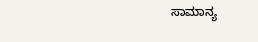ಸಾಮಾನ್ಯ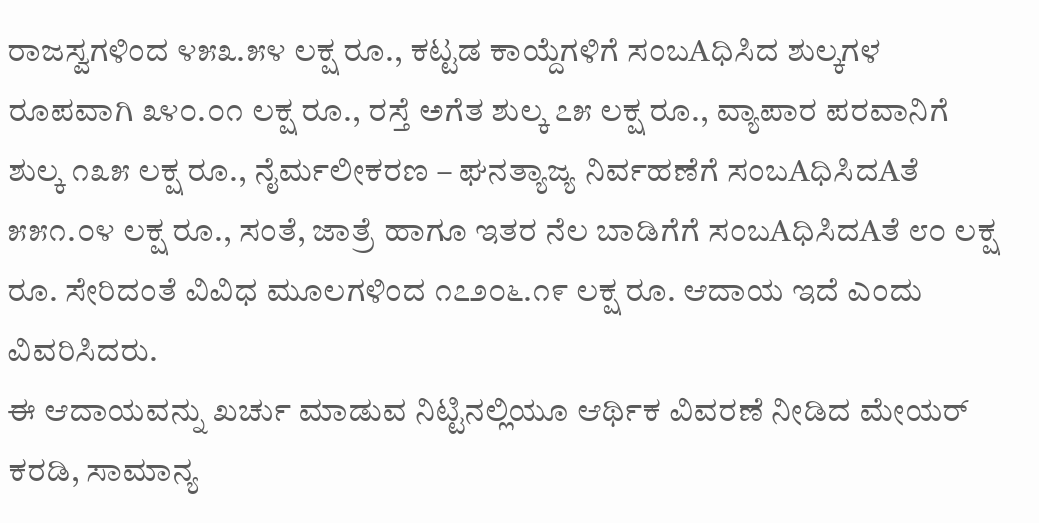ರಾಜಸ್ವಗಳಿಂದ ೪೫೩.೫೪ ಲಕ್ಷ ರೂ., ಕಟ್ಟಡ ಕಾಯ್ದೆಗಳಿಗೆ ಸಂಬAಧಿಸಿದ ಶುಲ್ಕಗಳ ರೂಪವಾಗಿ ೩೪೦.೦೧ ಲಕ್ಷ ರೂ., ರಸ್ತೆ ಅಗೆತ ಶುಲ್ಕ ೭೫ ಲಕ್ಷ ರೂ., ವ್ಯಾಪಾರ ಪರವಾನಿಗೆ ಶುಲ್ಕ ೧೩೫ ಲಕ್ಷ ರೂ., ನೈರ್ಮಲೀಕರಣ – ಘನತ್ಯಾಜ್ಯ ನಿರ್ವಹಣೆಗೆ ಸಂಬAಧಿಸಿದAತೆ ೫೫೧.೦೪ ಲಕ್ಷ ರೂ., ಸಂತೆ, ಜಾತ್ರೆ ಹಾಗೂ ಇತರ ನೆಲ ಬಾಡಿಗೆಗೆ ಸಂಬAಧಿಸಿದAತೆ ೮೦ ಲಕ್ಷ ರೂ. ಸೇರಿದಂತೆ ವಿವಿಧ ಮೂಲಗಳಿಂದ ೧೭೨೦೬.೧೯ ಲಕ್ಷ ರೂ. ಆದಾಯ ಇದೆ ಎಂದು ವಿವರಿಸಿದರು.
ಈ ಆದಾಯವನ್ನು ಖರ್ಚು ಮಾಡುವ ನಿಟ್ಟಿನಲ್ಲಿಯೂ ಆರ್ಥಿಕ ವಿವರಣೆ ನೀಡಿದ ಮೇಯರ್ ಕರಡಿ, ಸಾಮಾನ್ಯ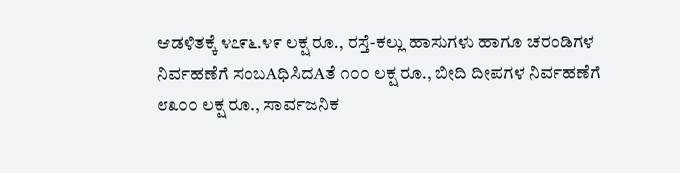ಆಡಳಿತಕ್ಕೆ ೪೭೯೬.೪೯ ಲಕ್ಷ ರೂ., ರಸ್ತೆ-ಕಲ್ಲು ಹಾಸುಗಳು ಹಾಗೂ ಚರಂಡಿಗಳ ನಿರ್ವಹಣೆಗೆ ಸಂಬAಧಿಸಿದAತೆ ೧೦೦ ಲಕ್ಷ ರೂ., ಬೀದಿ ದೀಪಗಳ ನಿರ್ವಹಣೆಗೆ ೮೩೦೦ ಲಕ್ಷ ರೂ., ಸಾರ್ವಜನಿಕ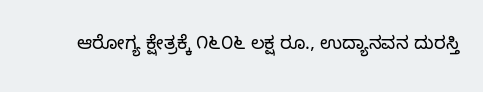ಆರೋಗ್ಯ ಕ್ಷೇತ್ರಕ್ಕೆ ೧೬೦೬ ಲಕ್ಷ ರೂ., ಉದ್ಯಾನವನ ದುರಸ್ತಿ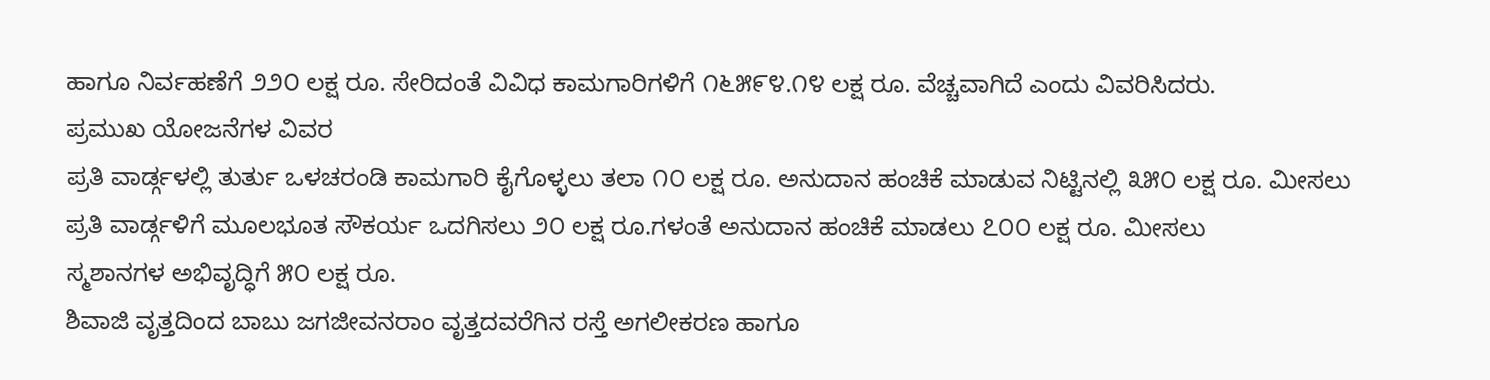ಹಾಗೂ ನಿರ್ವಹಣೆಗೆ ೨೨೦ ಲಕ್ಷ ರೂ. ಸೇರಿದಂತೆ ವಿವಿಧ ಕಾಮಗಾರಿಗಳಿಗೆ ೧೬೫೯೪.೧೪ ಲಕ್ಷ ರೂ. ವೆಚ್ಚವಾಗಿದೆ ಎಂದು ವಿವರಿಸಿದರು.
ಪ್ರಮುಖ ಯೋಜನೆಗಳ ವಿವರ
ಪ್ರತಿ ವಾರ್ಡ್ಗಳಲ್ಲಿ ತುರ್ತು ಒಳಚರಂಡಿ ಕಾಮಗಾರಿ ಕೈಗೊಳ್ಳಲು ತಲಾ ೧೦ ಲಕ್ಷ ರೂ. ಅನುದಾನ ಹಂಚಿಕೆ ಮಾಡುವ ನಿಟ್ಟಿನಲ್ಲಿ ೩೫೦ ಲಕ್ಷ ರೂ. ಮೀಸಲು
ಪ್ರತಿ ವಾರ್ಡ್ಗಳಿಗೆ ಮೂಲಭೂತ ಸೌಕರ್ಯ ಒದಗಿಸಲು ೨೦ ಲಕ್ಷ ರೂ.ಗಳಂತೆ ಅನುದಾನ ಹಂಚಿಕೆ ಮಾಡಲು ೭೦೦ ಲಕ್ಷ ರೂ. ಮೀಸಲು
ಸ್ಮಶಾನಗಳ ಅಭಿವೃದ್ಧಿಗೆ ೫೦ ಲಕ್ಷ ರೂ.
ಶಿವಾಜಿ ವೃತ್ತದಿಂದ ಬಾಬು ಜಗಜೀವನರಾಂ ವೃತ್ತದವರೆಗಿನ ರಸ್ತೆ ಅಗಲೀಕರಣ ಹಾಗೂ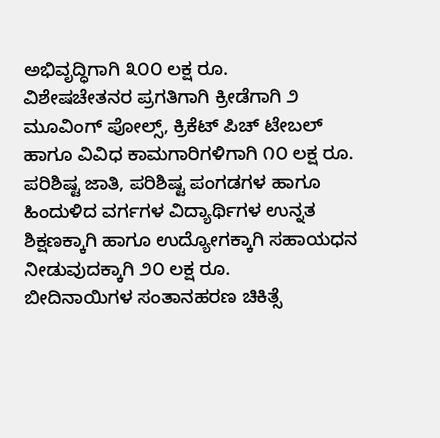ಅಭಿವೃದ್ಧಿಗಾಗಿ ೩೦೦ ಲಕ್ಷ ರೂ.
ವಿಶೇಷಚೇತನರ ಪ್ರಗತಿಗಾಗಿ ಕ್ರೀಡೆಗಾಗಿ ೨ ಮೂವಿಂಗ್ ಪೋಲ್ಸ್, ಕ್ರಿಕೆಟ್ ಪಿಚ್ ಟೇಬಲ್ ಹಾಗೂ ವಿವಿಧ ಕಾಮಗಾರಿಗಳಿಗಾಗಿ ೧೦ ಲಕ್ಷ ರೂ.
ಪರಿಶಿಷ್ಟ ಜಾತಿ, ಪರಿಶಿಷ್ಟ ಪಂಗಡಗಳ ಹಾಗೂ ಹಿಂದುಳಿದ ವರ್ಗಗಳ ವಿದ್ಯಾರ್ಥಿಗಳ ಉನ್ನತ ಶಿಕ್ಷಣಕ್ಕಾಗಿ ಹಾಗೂ ಉದ್ಯೋಗಕ್ಕಾಗಿ ಸಹಾಯಧನ ನೀಡುವುದಕ್ಕಾಗಿ ೨೦ ಲಕ್ಷ ರೂ.
ಬೀದಿನಾಯಿಗಳ ಸಂತಾನಹರಣ ಚಿಕಿತ್ಸೆ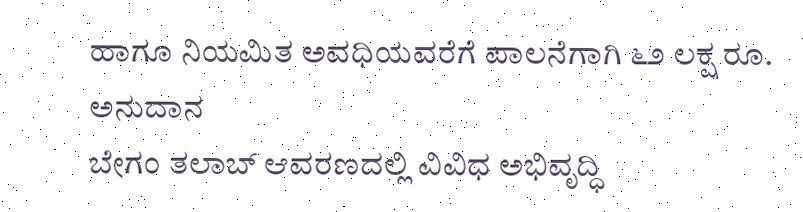ಹಾಗೂ ನಿಯಮಿತ ಅವಧಿಯವರೆಗೆ ಪಾಲನೆಗಾಗಿ ೬೨ ಲಕ್ಷ ರೂ. ಅನುದಾನ
ಬೇಗಂ ತಲಾಬ್ ಆವರಣದಲ್ಲಿ ವಿವಿಧ ಅಭಿವೃದ್ಧಿ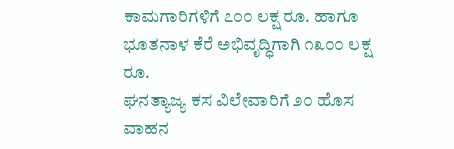ಕಾಮಗಾರಿಗಳಿಗೆ ೭೦೦ ಲಕ್ಷ ರೂ. ಹಾಗೂ ಭೂತನಾಳ ಕೆರೆ ಅಭಿವೃದ್ಧಿಗಾಗಿ ೧೩೦೦ ಲಕ್ಷ ರೂ.
ಘನತ್ಯಾಜ್ಯ ಕಸ ವಿಲೇವಾರಿಗೆ ೨೦ ಹೊಸ ವಾಹನ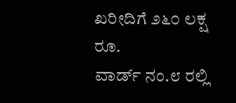ಖರೀದಿಗೆ ೨೬೦ ಲಕ್ಷ ರೂ.
ವಾರ್ಡ್ ನಂ.೮ ರಲ್ಲಿ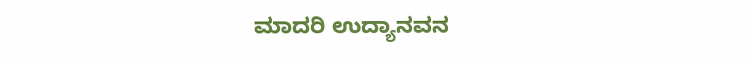ಮಾದರಿ ಉದ್ಯಾನವನ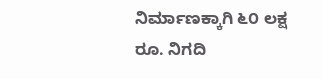ನಿರ್ಮಾಣಕ್ಕಾಗಿ ೬೦ ಲಕ್ಷ ರೂ. ನಿಗದಿ